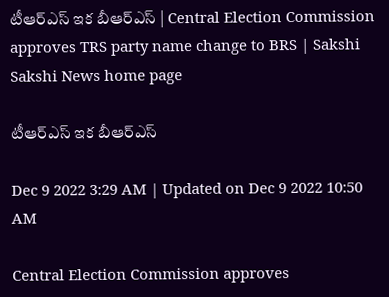టీఆర్‌ఎస్‌ ఇక బీఆర్‌ఎస్‌ | Central Election Commission approves TRS party name change to BRS | Sakshi
Sakshi News home page

టీఆర్‌ఎస్‌ ఇక బీఆర్‌ఎస్‌

Dec 9 2022 3:29 AM | Updated on Dec 9 2022 10:50 AM

Central Election Commission approves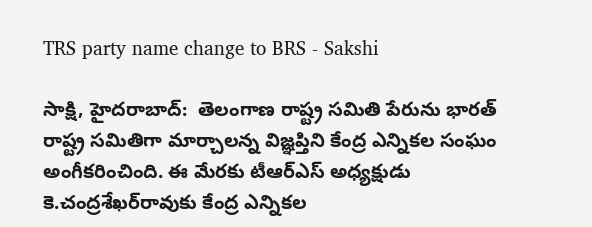TRS party name change to BRS - Sakshi

సాక్షి, హైదరాబాద్‌:  తెలంగాణ రాష్ట్ర సమితి పేరును భారత్‌ రాష్ట్ర సమితిగా మార్చాలన్న విజ్ఞప్తిని కేంద్ర ఎన్నికల సంఘం అంగీకరించింది. ఈ మేరకు టీఆర్‌ఎస్‌ అధ్యక్షుడు కె.చంద్రశేఖర్‌రావుకు కేంద్ర ఎన్నికల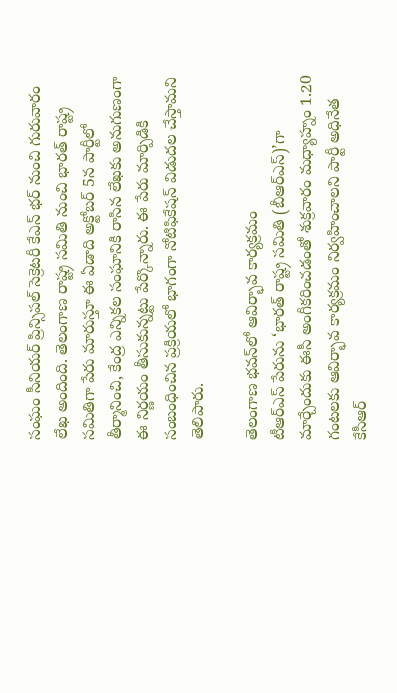సంఘం సీనియర్‌ ప్రిన్సిపల్‌ సెక్రెటరీ కేఎన్‌ భర్‌ నుంచి గురువారం లేఖ అందింది. తెలంగాణ రాష్ట్ర సమితి నుంచి భారత్‌ రాష్ట్ర సమితిగా పేరు మారుస్తూ ఈ ఏడాది అక్టోబర్‌ 5న పార్టీలో తీర్మానించి, కేంద్ర ఎన్నికల సంఘానికి రాసిన లేఖకు అనుగుణంగా ఈ నిర్ణయం తీసుకున్నట్టు పేర్కొన్నారు. ఈ పేరు మార్పిడికి సంబంధించిన ప్రక్రియలో భాగంగా నోటిఫికేషన్‌ విడుదల చేస్తామని తెలిపారు.

తెలంగాణ భవన్‌లో ఆవిర్భావ కార్యక్రమం
టీఆర్‌ఎస్‌ పేరును ‘భారత్‌ రాష్ట్ర సమితి (బీఆర్‌ఎస్‌)’గా మార్చేందుకు ఈసీ అంగీకరించడంతో శుక్రవారం మధ్యాహ్నం 1.20 గంటలకు ఆవిర్భావ కార్యక్రమం నిర్వహించాలని పార్టీ అధినేత కేసీఆర్‌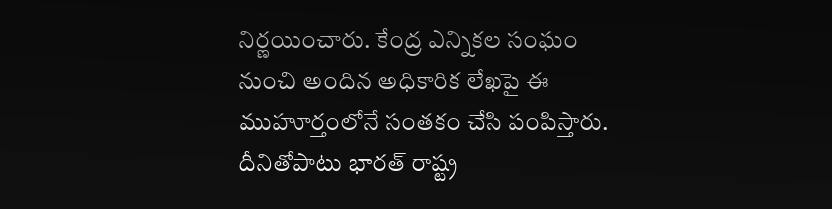నిర్ణయించారు. కేంద్ర ఎన్నికల సంఘం నుంచి అందిన అధికారిక లేఖపై ఈ ముహూర్తంలోనే సంతకం చేసి పంపిస్తారు. దీనితోపాటు భారత్‌ రాష్ట్ర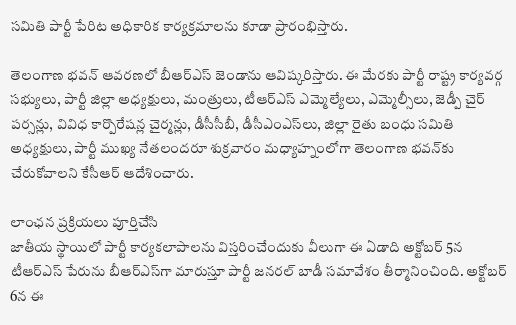సమితి పార్టీ పేరిట అధికారిక కార్యక్రమాలను కూడా ప్రారంభిస్తారు.

తెలంగాణ భవన్‌ ఆవరణలో బీఆర్‌ఎస్‌ జెండాను ఆవిష్కరిస్తారు. ఈ మేరకు పార్టీ రాష్ట్ర కార్యవర్గ సభ్యులు, పార్టీ జిల్లా అధ్యక్షులు, మంత్రులు, టీఆర్‌ఎస్‌ ఎమ్మెల్యేలు, ఎమ్మెల్సీలు, జెడ్పీ చైర్‌ పర్సన్లు, వివిధ కార్పొరేషన్ల చైర్మన్లు, డీసీసీబీ, డీసీఎంఎస్‌లు, జిల్లా రైతు బంధు సమితి అధ్యక్షులు, పార్టీ ముఖ్య నేతలందరూ శుక్రవారం మధ్యాహ్నంలోగా తెలంగాణ భవన్‌కు చేరుకోవాలని కేసీఆర్‌ ఆదేశించారు.

లాంఛన ప్రక్రియలు పూర్తిచేసి
జాతీయ స్థాయిలో పార్టీ కార్యకలాపాలను విస్తరించేందుకు వీలుగా ఈ ఏడాది అక్టోబర్‌ 5న టీఆర్‌ఎస్‌ పేరును బీఆర్‌ఎస్‌గా మారుస్తూ పార్టీ జనరల్‌ బాడీ సమావేశం తీర్మానించింది. అక్టోబర్‌ 6న ఈ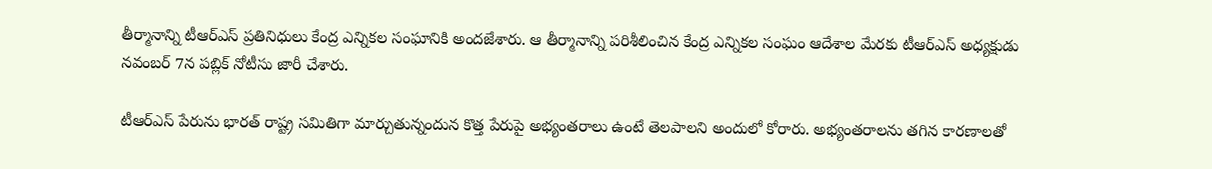తీర్మానాన్ని టీఆర్‌ఎస్‌ ప్రతినిధులు కేంద్ర ఎన్నికల సంఘానికి అందజేశారు. ఆ తీర్మానాన్ని పరిశీలించిన కేంద్ర ఎన్నికల సంఘం ఆదేశాల మేరకు టీఆర్‌ఎస్‌ అధ్యక్షుడు నవంబర్‌ 7న పబ్లిక్‌ నోటీసు జారీ చేశారు.

టీఆర్‌ఎస్‌ పేరును భారత్‌ రాష్ట్ర సమితిగా మార్చుతున్నందున కొత్త పేరుపై అభ్యంతరాలు ఉంటే తెలపాలని అందులో కోరారు. అభ్యంతరాలను తగిన కారణాలతో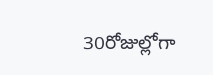30రోజుల్లోగా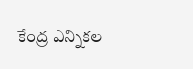కేంద్ర ఎన్నికల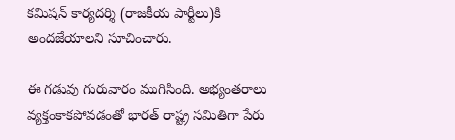కమిషన్‌ కార్యదర్శి (రాజకీయ పార్టీలు)కి అందజేయాలని సూచించారు.

ఈ గడువు గురువారం ముగిసింది. అభ్యంతరాలు వ్యక్తంకాకపోవడంతో భారత్‌ రాష్ట్ర సమితిగా పేరు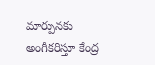మార్పునకు అంగీకరిస్తూ కేంద్ర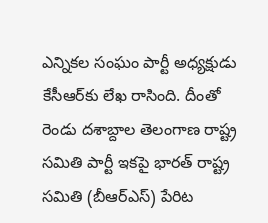ఎన్నికల సంఘం పార్టీ అధ్యక్షుడు కేసీఆర్‌కు లేఖ రాసింది. దీంతో రెండు దశాబ్దాల తెలంగాణ రాష్ట్ర సమితి పార్టీ ఇకపై భారత్‌ రాష్ట్ర సమితి (బీఆర్‌ఎస్‌) పేరిట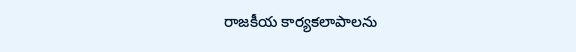రాజకీయ కార్యకలాపాలను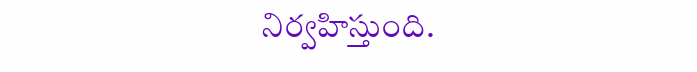నిర్వహిస్తుంది.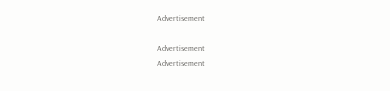Advertisement

Advertisement
Advertisement